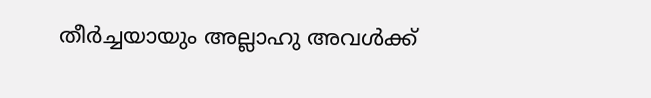തീർച്ചയായും അല്ലാഹു അവൾക്ക്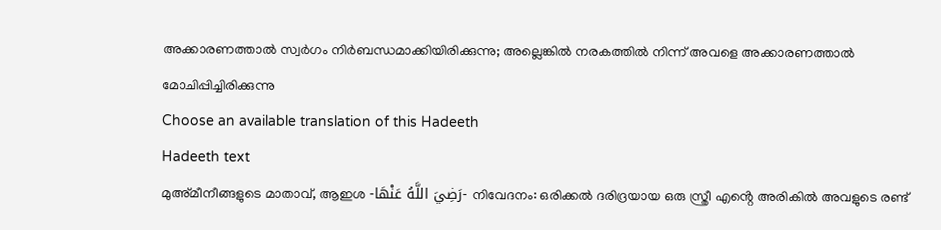അക്കാരണത്താൽ സ്വർഗം നിർബന്ധമാക്കിയിരിക്കുന്നു; അല്ലെങ്കിൽ നരകത്തിൽ നിന്ന് അവളെ അക്കാരണത്താൽ മോചിപ്പിച്ചിരിക്കുന്നു
Choose an available translation of this Hadeeth
Hadeeth text
മുഅ്മീനീങ്ങളുടെ മാതാവ്, ആഇശ -رَضِيَ اللَّهُ عَنْهَا- നിവേദനം: ഒരിക്കൽ ദരിദ്രയായ ഒരു സ്ത്രീ എൻ്റെ അരികിൽ അവളുടെ രണ്ട്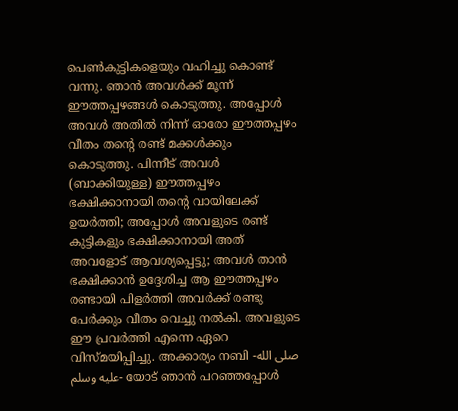പെൺകുട്ടികളെയും വഹിച്ചു കൊണ്ട് വന്നു. ഞാൻ അവൾക്ക് മൂന്ന് ഈത്തപ്പഴങ്ങൾ കൊടുത്തു. അപ്പോൾ അവൾ അതിൽ നിന്ന് ഓരോ ഈത്തപ്പഴം വീതം തൻ്റെ രണ്ട് മക്കൾക്കും കൊടുത്തു. പിന്നീട് അവൾ (ബാക്കിയുള്ള) ഈത്തപ്പഴം ഭക്ഷിക്കാനായി തൻ്റെ വായിലേക്ക് ഉയർത്തി; അപ്പോൾ അവളുടെ രണ്ട് കുട്ടികളും ഭക്ഷിക്കാനായി അത് അവളോട് ആവശ്യപ്പെട്ടു; അവൾ താൻ ഭക്ഷിക്കാൻ ഉദ്ദേശിച്ച ആ ഈത്തപ്പഴം രണ്ടായി പിളർത്തി അവർക്ക് രണ്ടു പേർക്കും വീതം വെച്ചു നൽകി. അവളുടെ ഈ പ്രവർത്തി എന്നെ ഏറെ വിസ്മയിപ്പിച്ചു. അക്കാര്യം നബി -صلى الله عليه وسلم- യോട് ഞാൻ പറഞ്ഞപ്പോൾ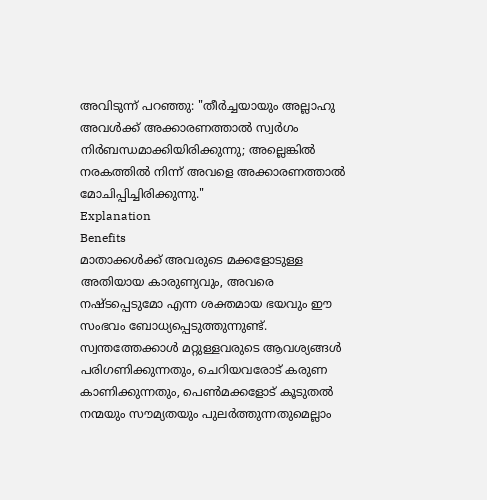അവിടുന്ന് പറഞ്ഞു: "തീർച്ചയായും അല്ലാഹു അവൾക്ക് അക്കാരണത്താൽ സ്വർഗം നിർബന്ധമാക്കിയിരിക്കുന്നു; അല്ലെങ്കിൽ നരകത്തിൽ നിന്ന് അവളെ അക്കാരണത്താൽ മോചിപ്പിച്ചിരിക്കുന്നു."
Explanation
Benefits
മാതാക്കൾക്ക് അവരുടെ മക്കളോടുള്ള അതിയായ കാരുണ്യവും, അവരെ നഷ്ടപ്പെടുമോ എന്ന ശക്തമായ ഭയവും ഈ സംഭവം ബോധ്യപ്പെടുത്തുന്നുണ്ട്.
സ്വന്തത്തേക്കാൾ മറ്റുള്ളവരുടെ ആവശ്യങ്ങൾ പരിഗണിക്കുന്നതും, ചെറിയവരോട് കരുണ കാണിക്കുന്നതും, പെൺമക്കളോട് കൂടുതൽ നന്മയും സൗമ്യതയും പുലർത്തുന്നതുമെല്ലാം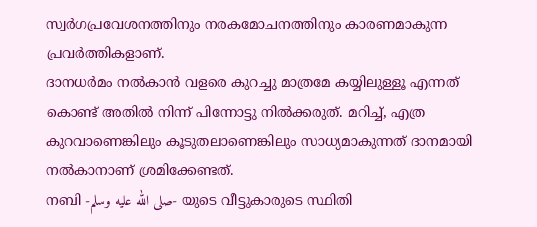സ്വർഗപ്രവേശനത്തിനും നരകമോചനത്തിനും കാരണമാകുന്ന പ്രവർത്തികളാണ്.
ദാനധർമം നൽകാൻ വളരെ കുറച്ചു മാത്രമേ കയ്യിലുള്ളൂ എന്നത് കൊണ്ട് അതിൽ നിന്ന് പിന്നോട്ടു നിൽക്കരുത്. മറിച്ച്, എത്ര കുറവാണെങ്കിലും കൂടുതലാണെങ്കിലും സാധ്യമാകുന്നത് ദാനമായി നൽകാനാണ് ശ്രമിക്കേണ്ടത്.
നബി -صلى الله عليه وسلم- യുടെ വീട്ടുകാരുടെ സ്ഥിതി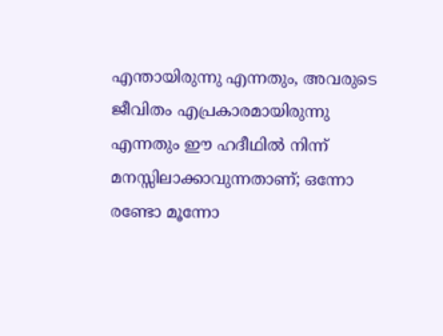എന്തായിരുന്നു എന്നതും, അവരുടെ ജീവിതം എപ്രകാരമായിരുന്നു എന്നതും ഈ ഹദീഥിൽ നിന്ന് മനസ്സിലാക്കാവുന്നതാണ്; ഒന്നോ രണ്ടോ മൂന്നോ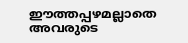ഈത്തപ്പഴമല്ലാതെ അവരുടെ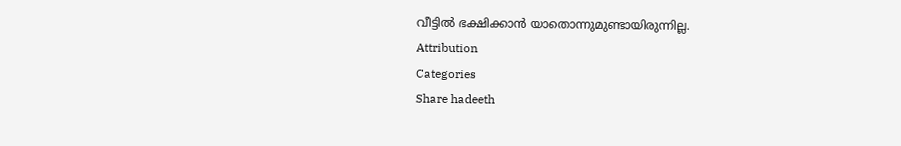വീട്ടിൽ ഭക്ഷിക്കാൻ യാതൊന്നുമുണ്ടായിരുന്നില്ല.
Attribution
Categories
Share hadeeth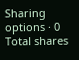Sharing options · 0 Total shares